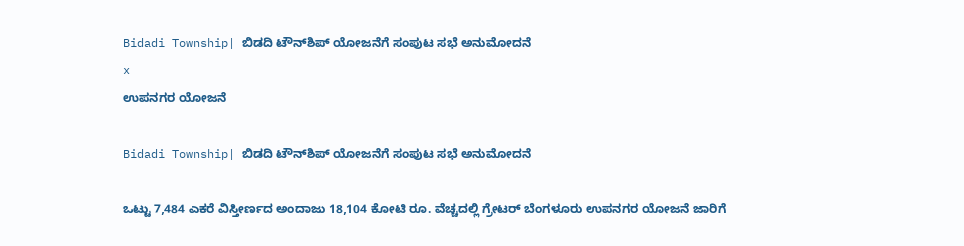Bidadi Township| ಬಿಡದಿ ಟೌನ್‌ಶಿಪ್‌ ಯೋಜನೆಗೆ ಸಂಪುಟ ಸಭೆ ಅನುಮೋದನೆ
x
ಉಪನಗರ ಯೋಜನೆ

Bidadi Township| ಬಿಡದಿ ಟೌನ್‌ಶಿಪ್‌ ಯೋಜನೆಗೆ ಸಂಪುಟ ಸಭೆ ಅನುಮೋದನೆ

ಒಟ್ಟು 7,484 ಎಕರೆ ವಿಸ್ತೀರ್ಣದ ಅಂದಾಜು 18,104 ಕೋಟಿ ರೂ. ವೆಚ್ಚದಲ್ಲಿ ಗ್ರೇಟರ್‌ ಬೆಂಗಳೂರು ಉಪನಗರ ಯೋಜನೆ ಜಾರಿಗೆ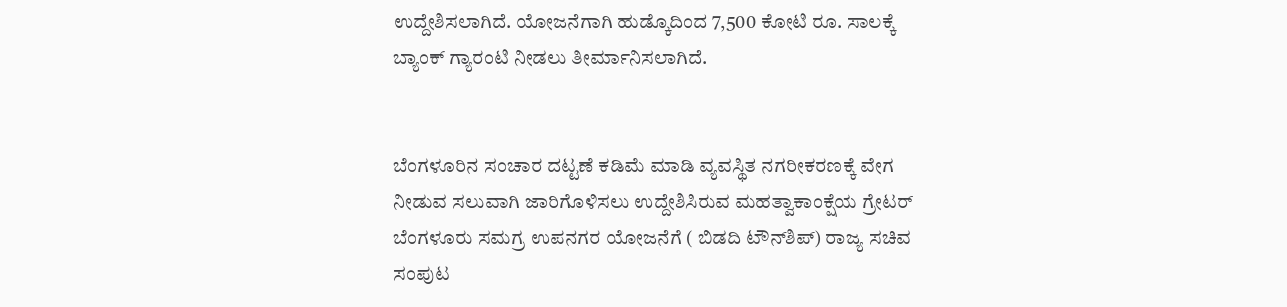ಉದ್ದೇಶಿಸಲಾಗಿದೆ. ಯೋಜನೆಗಾಗಿ ಹುಡ್ಕೊದಿಂದ 7,500 ಕೋಟಿ ರೂ. ಸಾಲಕ್ಕೆ ಬ್ಯಾಂಕ್ ಗ್ಯಾರಂಟಿ ನೀಡಲು ತೀರ್ಮಾನಿಸಲಾಗಿದೆ.


ಬೆಂಗಳೂರಿನ ಸಂಚಾರ ದಟ್ಟಣೆ ಕಡಿಮೆ ಮಾಡಿ ವ್ಯವಸ್ಥಿತ ನಗರೀಕರಣಕ್ಕೆ ವೇಗ ನೀಡುವ ಸಲುವಾಗಿ ಜಾರಿಗೊಳಿಸಲು ಉದ್ದೇಶಿಸಿರುವ ಮಹತ್ವಾಕಾಂಕ್ಷೆಯ ಗ್ರೇಟರ್ ಬೆಂಗಳೂರು ಸಮಗ್ರ ಉಪನಗರ ಯೋಜನೆಗೆ ( ಬಿಡದಿ ಟೌನ್‌ಶಿಪ್‌) ರಾಜ್ಯ ಸಚಿವ ಸಂಪುಟ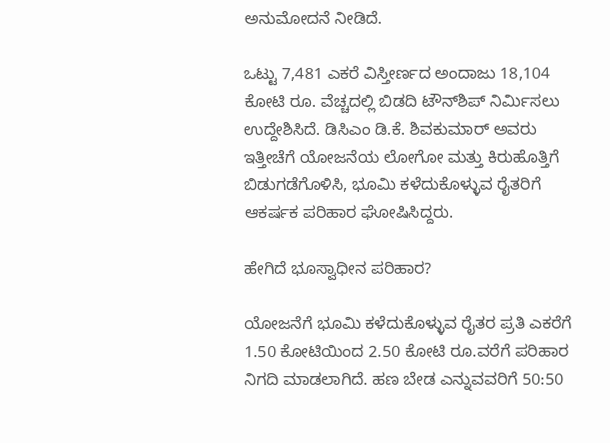ಅನುಮೋದನೆ ನೀಡಿದೆ.

ಒಟ್ಟು 7,481 ಎಕರೆ ವಿಸ್ತೀರ್ಣದ ಅಂದಾಜು 18,104 ಕೋಟಿ ರೂ. ವೆಚ್ಚದಲ್ಲಿ ಬಿಡದಿ ಟೌನ್‌ಶಿಪ್ ನಿರ್ಮಿಸಲು ಉದ್ದೇಶಿಸಿದೆ. ಡಿಸಿಎಂ ಡಿ.ಕೆ. ಶಿವಕುಮಾರ್ ಅವರು ಇತ್ತೀಚೆಗೆ ಯೋಜನೆಯ ಲೋಗೋ ಮತ್ತು ಕಿರುಹೊತ್ತಿಗೆ ಬಿಡುಗಡೆಗೊಳಿಸಿ, ಭೂಮಿ ಕಳೆದುಕೊಳ್ಳುವ ರೈತರಿಗೆ ಆಕರ್ಷಕ ಪರಿಹಾರ ಘೋಷಿಸಿದ್ದರು.

ಹೇಗಿದೆ ಭೂಸ್ವಾಧೀನ ಪರಿಹಾರ?

ಯೋಜನೆಗೆ ಭೂಮಿ ಕಳೆದುಕೊಳ್ಳುವ ರೈತರ ಪ್ರತಿ ಎಕರೆಗೆ 1.50 ಕೋಟಿಯಿಂದ 2.50 ಕೋಟಿ ರೂ.ವರೆಗೆ ಪರಿಹಾರ ನಿಗದಿ ಮಾಡಲಾಗಿದೆ. ಹಣ ಬೇಡ ಎನ್ನುವವರಿಗೆ 50:50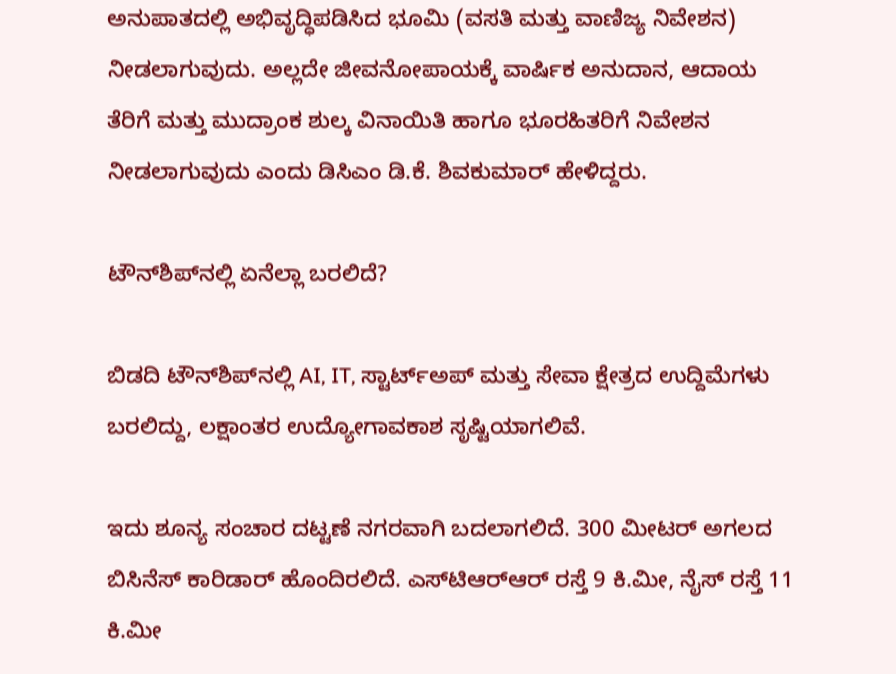ಅನುಪಾತದಲ್ಲಿ ಅಭಿವೃದ್ಧಿಪಡಿಸಿದ ಭೂಮಿ (ವಸತಿ ಮತ್ತು ವಾಣಿಜ್ಯ ನಿವೇಶನ) ನೀಡಲಾಗುವುದು. ಅಲ್ಲದೇ ಜೀವನೋಪಾಯಕ್ಕೆ ವಾರ್ಷಿಕ ಅನುದಾನ, ಆದಾಯ ತೆರಿಗೆ ಮತ್ತು ಮುದ್ರಾಂಕ ಶುಲ್ಕ ವಿನಾಯಿತಿ ಹಾಗೂ ಭೂರಹಿತರಿಗೆ ನಿವೇಶನ ನೀಡಲಾಗುವುದು ಎಂದು ಡಿಸಿಎಂ ಡಿ.ಕೆ. ಶಿವಕುಮಾರ್‌ ಹೇಳಿದ್ದರು.

ಟೌನ್‌ಶಿಪ್‌ನಲ್ಲಿ ಏನೆಲ್ಲಾ ಬರಲಿದೆ?

ಬಿಡದಿ ಟೌನ್‌ಶಿಪ್‌ನಲ್ಲಿ AI, IT, ಸ್ಟಾರ್ಟ್ಅಪ್ ಮತ್ತು ಸೇವಾ ಕ್ಷೇತ್ರದ ಉದ್ದಿಮೆಗಳು ಬರಲಿದ್ದು, ಲಕ್ಷಾಂತರ ಉದ್ಯೋಗಾವಕಾಶ ಸೃಷ್ಟಿಯಾಗಲಿವೆ.

ಇದು ಶೂನ್ಯ ಸಂಚಾರ ದಟ್ಟಣೆ ನಗರವಾಗಿ ಬದಲಾಗಲಿದೆ. 300 ಮೀಟರ್ ಅಗಲದ ಬಿಸಿನೆಸ್ ಕಾರಿಡಾರ್ ಹೊಂದಿರಲಿದೆ. ಎಸ್‌ಟಿಆರ್‌ಆರ್ ರಸ್ತೆ 9 ಕಿ.ಮೀ, ನೈಸ್ ರಸ್ತೆ 11 ಕಿ.ಮೀ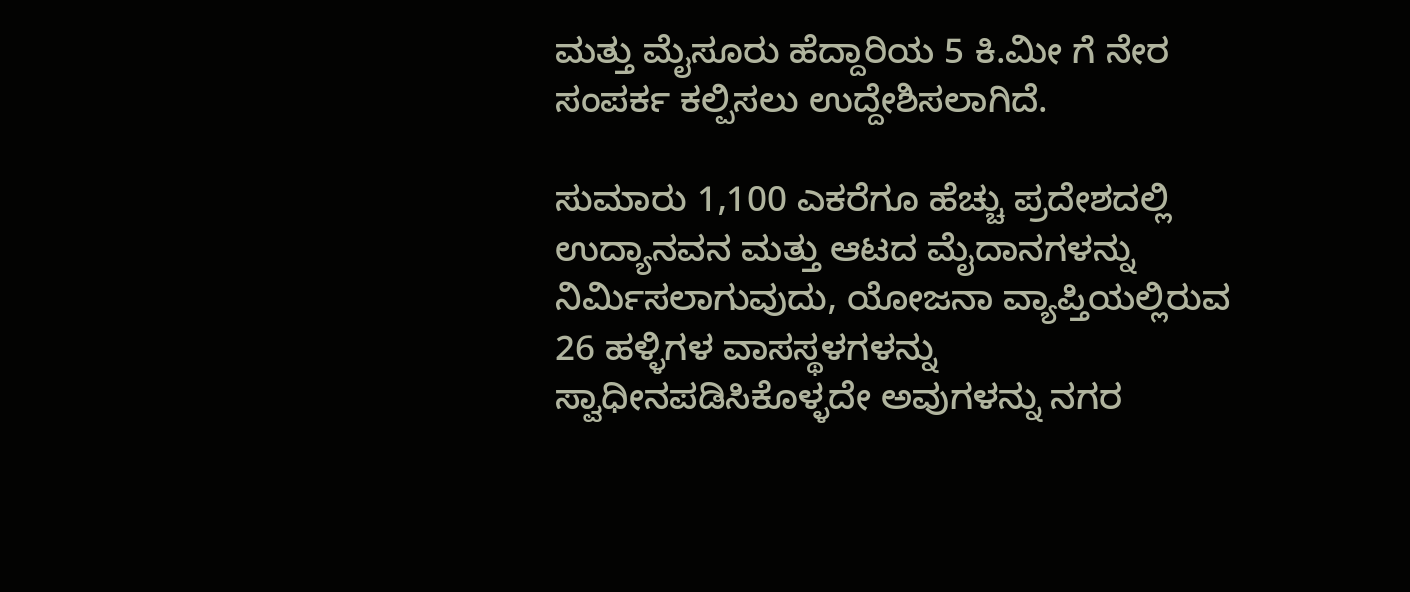ಮತ್ತು ಮೈಸೂರು ಹೆದ್ದಾರಿಯ 5 ಕಿ.ಮೀ ಗೆ ನೇರ ಸಂಪರ್ಕ ಕಲ್ಪಿಸಲು ಉದ್ದೇಶಿಸಲಾಗಿದೆ.

ಸುಮಾರು 1,100 ಎಕರೆಗೂ ಹೆಚ್ಚು ಪ್ರದೇಶದಲ್ಲಿ ಉದ್ಯಾನವನ ಮತ್ತು ಆಟದ ಮೈದಾನಗಳನ್ನು ನಿರ್ಮಿಸಲಾಗುವುದು, ಯೋಜನಾ ವ್ಯಾಪ್ತಿಯಲ್ಲಿರುವ 26 ಹಳ್ಳಿಗಳ ವಾಸಸ್ಥಳಗಳನ್ನು ಸ್ವಾಧೀನಪಡಿಸಿಕೊಳ್ಳದೇ ಅವುಗಳನ್ನು ನಗರ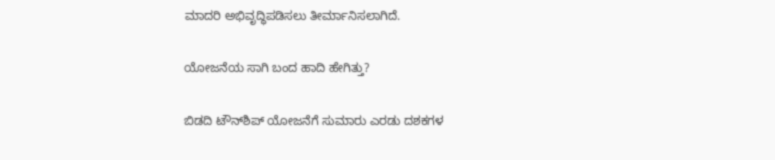ಮಾದರಿ ಅಭಿವೃದ್ಧಿಪಡಿಸಲು ತೀರ್ಮಾನಿಸಲಾಗಿದೆ.

ಯೋಜನೆಯ ಸಾಗಿ ಬಂದ ಹಾದಿ ಹೇಗಿತ್ತು?

ಬಿಡದಿ ಟೌನ್‌ಶಿಪ್ ಯೋಜನೆಗೆ ಸುಮಾರು ಎರಡು ದಶಕಗಳ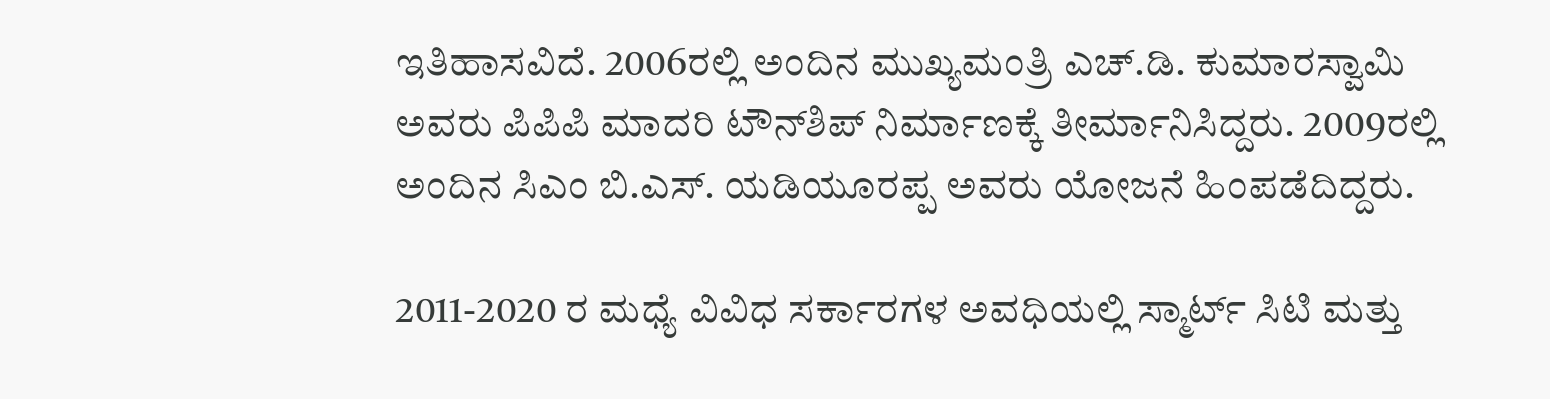ಇತಿಹಾಸವಿದೆ. 2006ರಲ್ಲಿ ಅಂದಿನ ಮುಖ್ಯಮಂತ್ರಿ ಎಚ್.ಡಿ. ಕುಮಾರಸ್ವಾಮಿ ಅವರು ಪಿಪಿಪಿ ಮಾದರಿ ಟೌನ್‌ಶಿಪ್‌ ನಿರ್ಮಾಣಕ್ಕೆ ತೀರ್ಮಾನಿಸಿದ್ದರು. 2009ರಲ್ಲಿ ಅಂದಿನ ಸಿಎಂ ಬಿ.ಎಸ್. ಯಡಿಯೂರಪ್ಪ ಅವರು ಯೋಜನೆ ಹಿಂಪಡೆದಿದ್ದರು.

2011-2020 ರ ಮಧ್ಯೆ ವಿವಿಧ ಸರ್ಕಾರಗಳ ಅವಧಿಯಲ್ಲಿ ಸ್ಮಾರ್ಟ್ ಸಿಟಿ ಮತ್ತು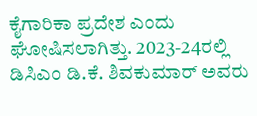ಕೈಗಾರಿಕಾ ಪ್ರದೇಶ ಎಂದು ಘೋಷಿಸಲಾಗಿತ್ತು. 2023-24ರಲ್ಲಿ ಡಿಸಿಎಂ ಡಿ.ಕೆ. ಶಿವಕುಮಾರ್ ಅವರು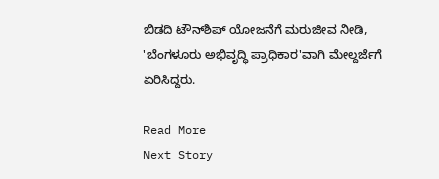ಬಿಡದಿ ಟೌನ್‌ಶಿಪ್ ಯೋಜನೆಗೆ ಮರುಜೀವ ನೀಡಿ, 'ಬೆಂಗಳೂರು ಅಭಿವೃದ್ಧಿ ಪ್ರಾಧಿಕಾರ'ವಾಗಿ ಮೇಲ್ದರ್ಜೆಗೆ ಏರಿಸಿದ್ದರು.

Read More
Next Story